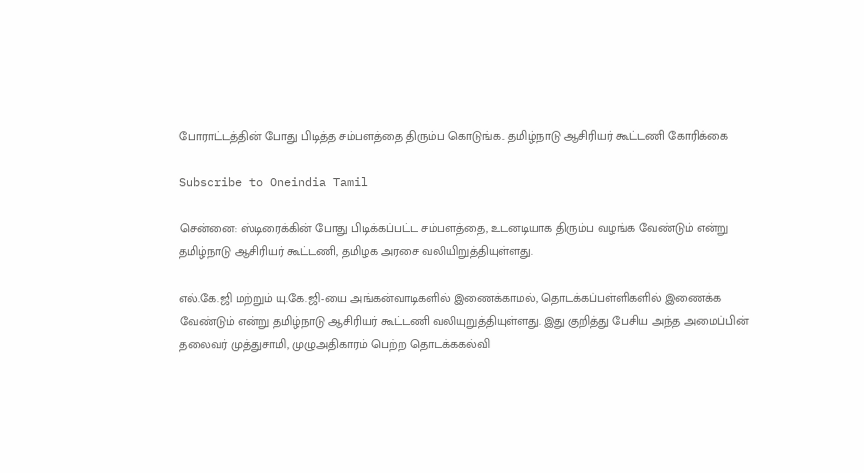போராட்டத்தின் போது பிடித்த சம்பளத்தை திரும்ப கொடுங்க.. தமிழ்நாடு ஆசிரியர் கூட்டணி கோரிக்கை

Subscribe to Oneindia Tamil

சென்னை: ஸ்டிரைக்கின் போது பிடிக்கப்பட்ட சம்பளத்தை, உடனடியாக திரும்ப வழங்க வேண்டும் என்று தமிழ்நாடு ஆசிரியர் கூட்டணி, தமிழக அரசை வலியிறுத்தியுள்ளது.

எல்.கே.ஜி மற்றும் யு.கே.ஜி-யை அங்கன்வாடிகளில் இணைக்காமல், தொடக்கப்பள்ளிகளில் இணைக்க வேண்டும் என்று தமிழ்நாடு ஆசிரியர் கூட்டணி வலியுறுத்தியுள்ளது. இது குறித்து பேசிய அந்த அமைப்பின் தலைவர் முத்துசாமி, முழுஅதிகாரம் பெற்ற தொடக்ககல்வி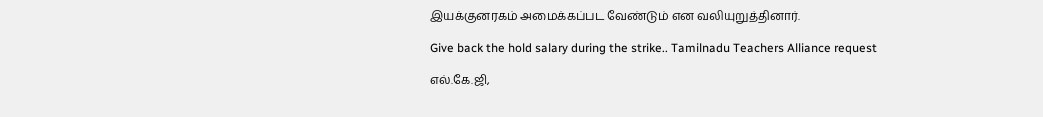இயக்குனரகம் அமைக்கப்பட வேண்டும் என வலியுறுத்தினார்.

Give back the hold salary during the strike.. Tamilnadu Teachers Alliance request

எல்.கே.ஜி,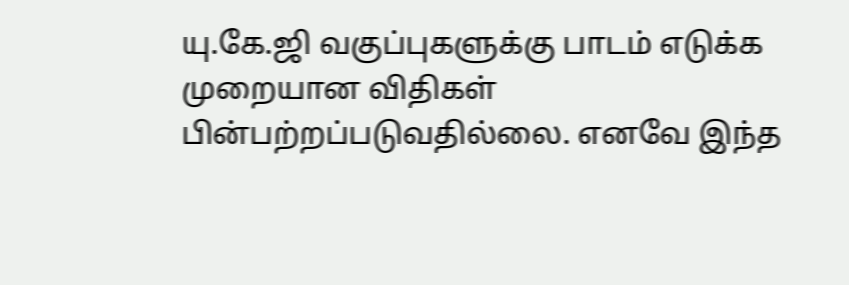யு.கே.ஜி வகுப்புகளுக்கு பாடம் எடுக்க முறையான விதிகள் பின்பற்றப்படுவதில்லை. எனவே இந்த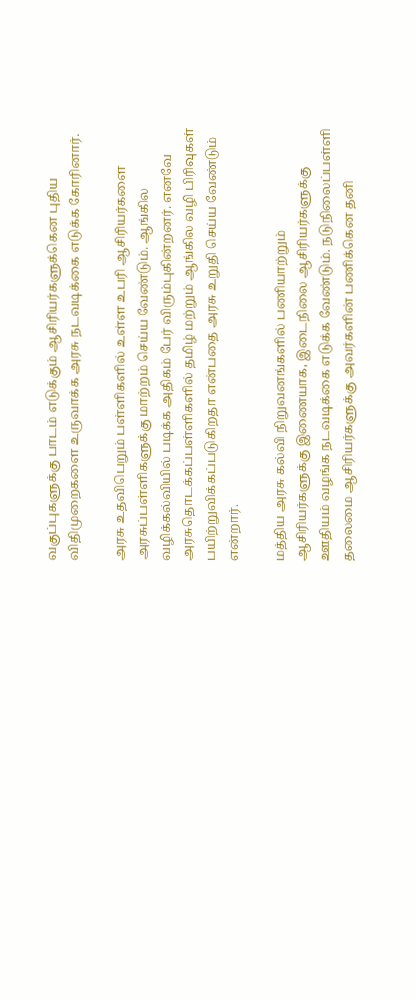வகுப்புகளுக்கு பாடம் எடுக்கும் ஆசிரியர்களுக்கென புதிய விதிமுறைகளை உருவாக்க அரசு நடவடிக்கை எடுக்க கோரினார்.

அரசு உதவிபெறும் பள்ளிகளில் உள்ள உபரி ஆசிரியர்களை அரசுப்பள்ளிகளுக்கு மாற்றம் செய்ய வேண்டும். ஆங்கில வழிக்கல்வியில் படிக்க அதிகம் பேர் விரும்புகின்றனர். எனவே அரசுதொடக்கப்பள்ளிகளில் தமிழ் மற்றும் ஆங்கில வழி பிரிவுகள் பயிற்றுவிக்கப்படுகிறதா என்பதை அரசு உறுதி செய்ய வேண்டும் என்றார்.

மத்திய அரசு கல்வி நிறுவனங்களில் பணியாற்றும் ஆசிரியர்களுக்கு இணையாக, இடைநிலை ஆசிரியர்களுக்கு ஊதியம் வழங்க நடவடிக்கை எடுக்க வேண்டும். நடுநிலைப்பள்ளி தலைமை ஆசிரியர்களுக்கு அவர்களின் பணிக்கென தனி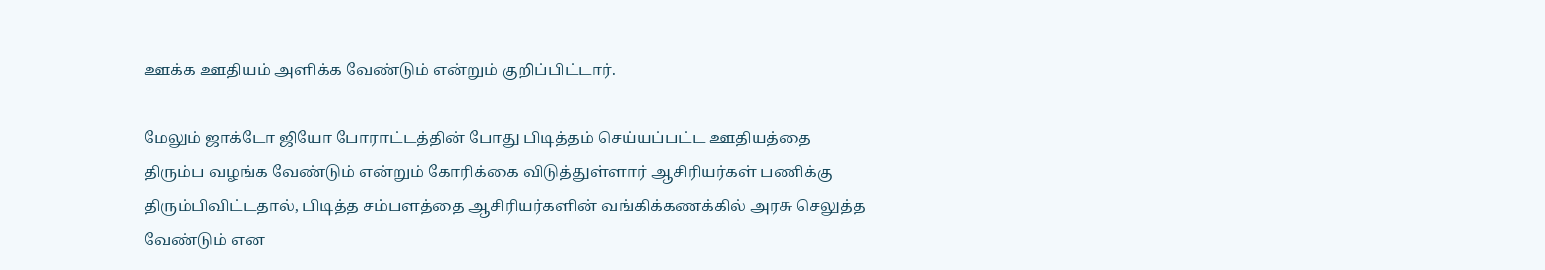ஊக்க ஊதியம் அளிக்க வேண்டும் என்றும் குறிப்பிட்டார்.

மேலும் ஜாக்டோ ஜியோ போராட்டத்தின் போது பிடித்தம் செய்யப்பட்ட ஊதியத்தை திரும்ப வழங்க வேண்டும் என்றும் கோரிக்கை விடுத்துள்ளார் ஆசிரியர்கள் பணிக்கு திரும்பிவிட்டதால், பிடித்த சம்பளத்தை ஆசிரியர்களின் வங்கிக்கணக்கில் அரசு செலுத்த வேண்டும் என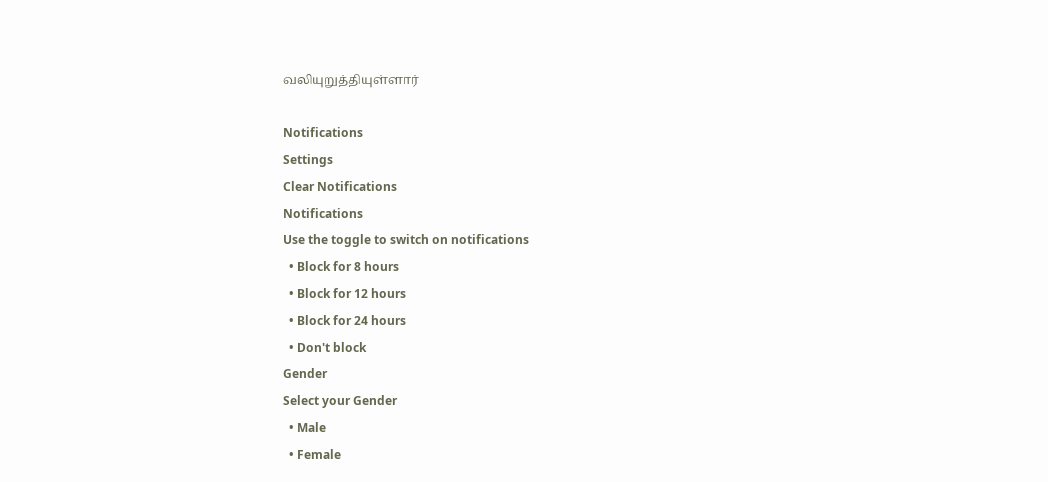வலியுறுத்தியுள்ளார்

Notifications
Settings
Clear Notifications
Notifications
Use the toggle to switch on notifications
  • Block for 8 hours
  • Block for 12 hours
  • Block for 24 hours
  • Don't block
Gender
Select your Gender
  • Male
  • Female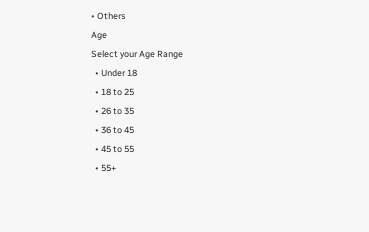• Others
Age
Select your Age Range
  • Under 18
  • 18 to 25
  • 26 to 35
  • 36 to 45
  • 45 to 55
  • 55+